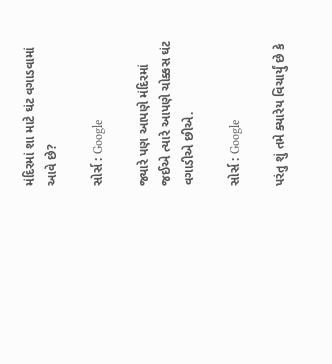મંદિરમાં શા માટે ઘંટ વગાડવામાં આવે છે?

સોર્સ : Google

જ્યારે પણ આપણે મંદિરમાં જઈએ ત્યારે આપણે ચોક્કસ ઘંટ વગાડીએ છીએ.

સોર્સ : Google

પરંતુ શું તમે ક્યારેય વિચાર્યું છે કે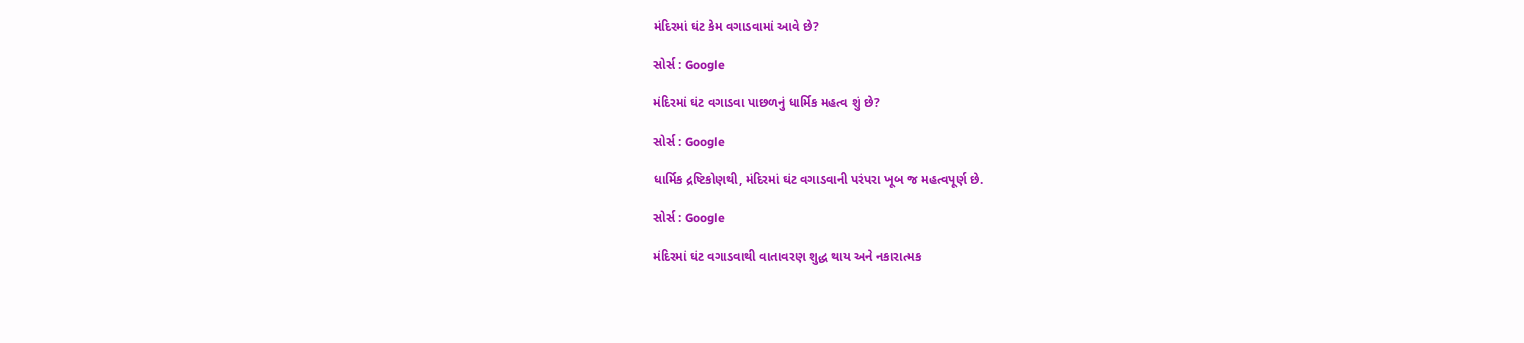મંદિરમાં ઘંટ કેમ વગાડવામાં આવે છે?

સોર્સ : Google

મંદિરમાં ઘંટ વગાડવા પાછળનું ધાર્મિક મહત્વ શું છે?

સોર્સ : Google

ધાર્મિક દ્રષ્ટિકોણથી, મંદિરમાં ઘંટ વગાડવાની પરંપરા ખૂબ જ મહત્વપૂર્ણ છે.

સોર્સ : Google

મંદિરમાં ઘંટ વગાડવાથી વાતાવરણ શુદ્ધ થાય અને નકારાત્મક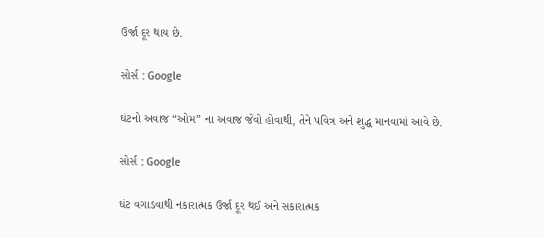ઉર્જા દૂર થાય છે.

સોર્સ : Google

ઘંટનો અવાજ “ઓમ” ના અવાજ જેવો હોવાથી, તેને પવિત્ર અને શુદ્ધ માનવામાં આવે છે.

સોર્સ : Google

ઘંટ વગાડવાથી નકારાત્મક ઉર્જા દૂર થઈ અને સકારાત્મક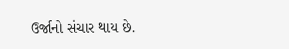ઉર્જાનો સંચાર થાય છે.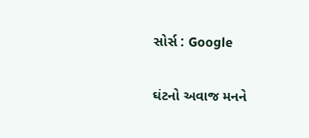સોર્સ : Google

ઘંટનો અવાજ મનને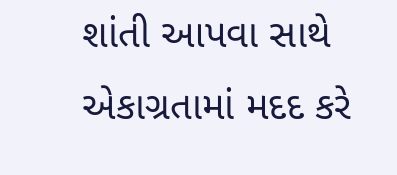શાંતી આપવા સાથે એકાગ્રતામાં મદદ કરે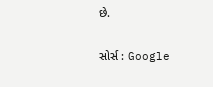છે.

સોર્સ : Google